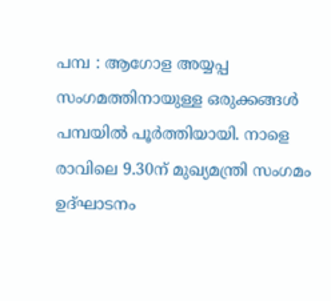പമ്പ : ആഗോള അയ്യപ്പ സംഗമത്തിനായുള്ള ഒരുക്കങ്ങൾ പമ്പയിൽ പൂർത്തിയായി. നാളെ രാവിലെ 9.30ന് മുഖ്യമന്ത്രി സംഗമം ഉദ്ഘാടനം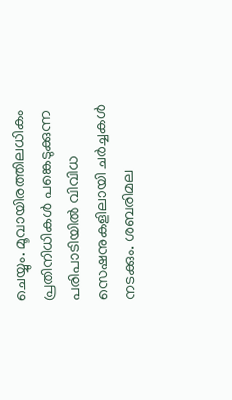ചെയ്യും. മൂവായിരത്തിലധികം പ്രതിനിധികൾ പങ്കെടുക്കുന്ന പരിപാടിയിൽ വിവിധ സെഷനുകളിലായി ചർച്ചകൾ നടക്കും. ശബരിമല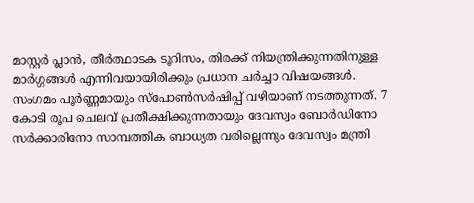മാസ്റ്റർ പ്ലാൻ, തീർത്ഥാടക ടൂറിസം, തിരക്ക് നിയന്ത്രിക്കുന്നതിനുള്ള മാർഗ്ഗങ്ങൾ എന്നിവയായിരിക്കും പ്രധാന ചർച്ചാ വിഷയങ്ങൾ.
സംഗമം പൂർണ്ണമായും സ്പോൺസർഷിപ്പ് വഴിയാണ് നടത്തുന്നത്. 7 കോടി രൂപ ചെലവ് പ്രതീക്ഷിക്കുന്നതായും ദേവസ്വം ബോർഡിനോ സർക്കാരിനോ സാമ്പത്തിക ബാധ്യത വരില്ലെന്നും ദേവസ്വം മന്ത്രി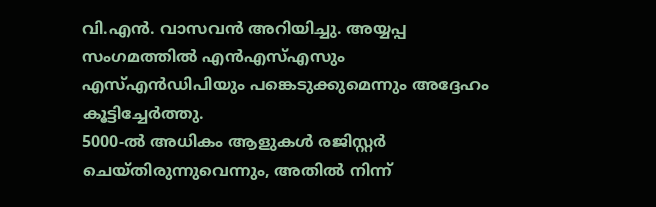വി.എൻ. വാസവൻ അറിയിച്ചു. അയ്യപ്പ സംഗമത്തിൽ എൻഎസ്എസും എസ്എൻഡിപിയും പങ്കെടുക്കുമെന്നും അദ്ദേഹം കൂട്ടിച്ചേർത്തു.
5000-ൽ അധികം ആളുകൾ രജിസ്റ്റർ ചെയ്തിരുന്നുവെന്നും, അതിൽ നിന്ന്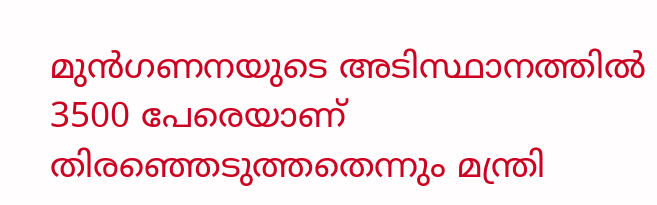മുൻഗണനയുടെ അടിസ്ഥാനത്തിൽ 3500 പേരെയാണ് തിരഞ്ഞെടുത്തതെന്നും മന്ത്രി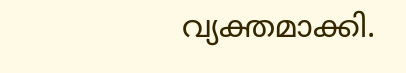വ്യക്തമാക്കി.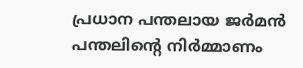പ്രധാന പന്തലായ ജർമൻ പന്തലിന്റെ നിർമ്മാണം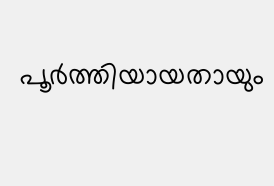പൂർത്തിയായതായും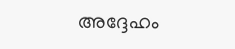അദ്ദേഹം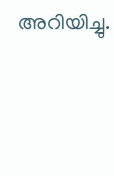അറിയിച്ചു.